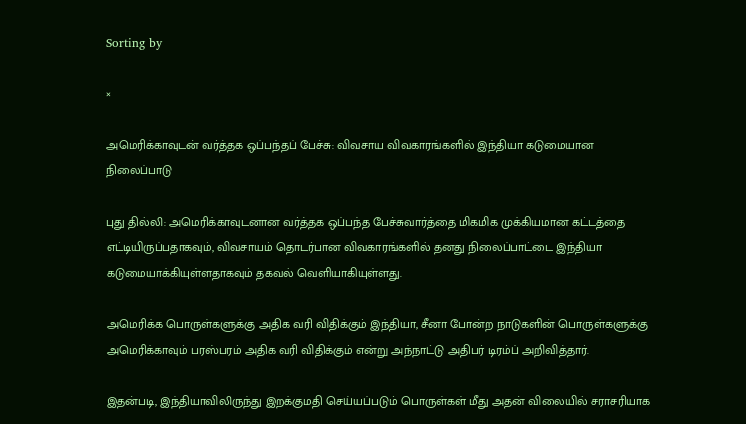Sorting by

×

அமெரிக்காவுடன் வர்த்தக ஒப்பந்தப் பேச்சு: விவசாய விவகாரங்களில் இந்தியா கடுமையான நிலைப்பாடு

புது தில்லி: அமெரிக்காவுடனான வர்த்தக ஒப்பந்த பேச்சுவார்த்தை மிகமிக முக்கியமான கட்டத்தை எட்டியிருப்பதாகவும், விவசாயம் தொடர்பான விவகாரங்களில் தனது நிலைப்பாட்டை இந்தியா கடுமையாக்கியுள்ளதாகவும் தகவல் வெளியாகியுள்ளது.

அமெரிக்க பொருள்களுக்கு அதிக வரி விதிக்கும் இந்தியா, சீனா போன்ற நாடுகளின் பொருள்களுக்கு அமெரிக்காவும் பரஸ்பரம் அதிக வரி விதிக்கும் என்று அந்நாட்டு அதிபர் டிரம்ப் அறிவித்தார்.

இதன்படி, இந்தியாவிலிருந்து இறக்குமதி செய்யப்படும் பொருள்கள் மீது அதன் விலையில் சராசரியாக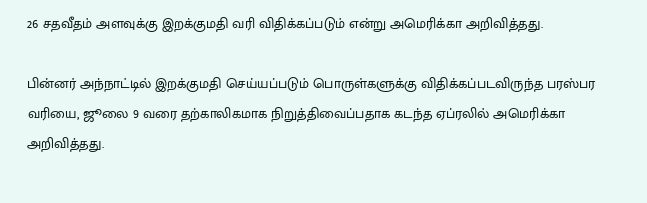26 சதவீதம் அளவுக்கு இறக்குமதி வரி விதிக்கப்படும் என்று அமெரிக்கா அறிவித்தது.

பின்னர் அந்நாட்டில் இறக்குமதி செய்யப்படும் பொருள்களுக்கு விதிக்கப்படவிருந்த பரஸ்பர வரியை, ஜூலை 9 வரை தற்காலிகமாக நிறுத்திவைப்பதாக கடந்த ஏப்ரலில் அமெரிக்கா அறிவித்தது.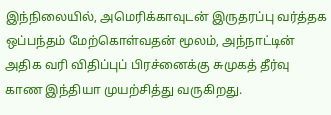இந்நிலையில், அமெரிக்காவுடன் இருதரப்பு வர்த்தக ஒப்பந்தம் மேற்கொள்வதன் மூலம், அந்நாட்டின் அதிக வரி விதிப்புப் பிரச்னைக்கு சுமுகத் தீர்வு காண இந்தியா முயற்சித்து வருகிறது.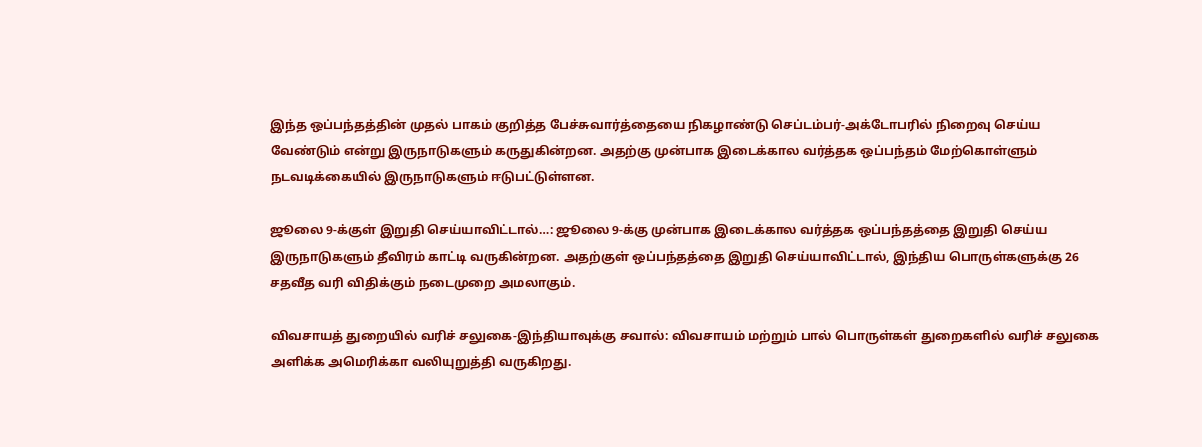இந்த ஒப்பந்தத்தின் முதல் பாகம் குறித்த பேச்சுவார்த்தையை நிகழாண்டு செப்டம்பர்-அக்டோபரில் நிறைவு செய்ய வேண்டும் என்று இருநாடுகளும் கருதுகின்றன. அதற்கு முன்பாக இடைக்கால வர்த்தக ஒப்பந்தம் மேற்கொள்ளும் நடவடிக்கையில் இருநாடுகளும் ஈடுபட்டுள்ளன.

ஜூலை 9-க்குள் இறுதி செய்யாவிட்டால்…: ஜூலை 9-க்கு முன்பாக இடைக்கால வர்த்தக ஒப்பந்தத்தை இறுதி செய்ய இருநாடுகளும் தீவிரம் காட்டி வருகின்றன. அதற்குள் ஒப்பந்தத்தை இறுதி செய்யாவிட்டால், இந்திய பொருள்களுக்கு 26 சதவீத வரி விதிக்கும் நடைமுறை அமலாகும்.

விவசாயத் துறையில் வரிச் சலுகை-இந்தியாவுக்கு சவால்: விவசாயம் மற்றும் பால் பொருள்கள் துறைகளில் வரிச் சலுகை அளிக்க அமெரிக்கா வலியுறுத்தி வருகிறது.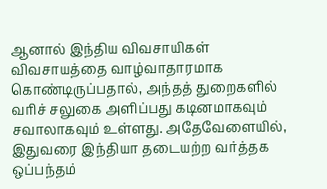ஆனால் இந்திய விவசாயிகள் விவசாயத்தை வாழ்வாதாரமாக கொண்டிருப்பதால், அந்தத் துறைகளில் வரிச் சலுகை அளிப்பது கடினமாகவும் சவாலாகவும் உள்ளது. அதேவேளையில், இதுவரை இந்தியா தடையற்ற வர்த்தக ஒப்பந்தம்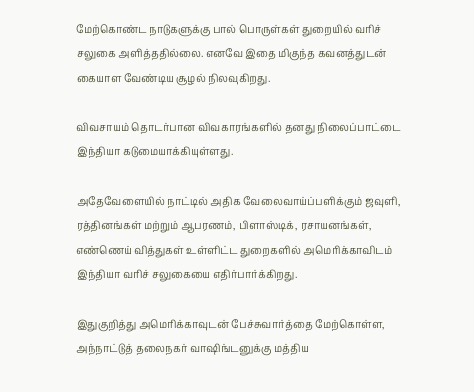மேற்கொண்ட நாடுகளுக்கு பால் பொருள்கள் துறையில் வரிச் சலுகை அளித்ததில்லை. எனவே இதை மிகுந்த கவனத்துடன் கையாள வேண்டிய சூழல் நிலவுகிறது.

விவசாயம் தொடர்பான விவகாரங்களில் தனது நிலைப்பாட்டை இந்தியா கடுமையாக்கியுள்ளது.

அதேவேளையில் நாட்டில் அதிக வேலைவாய்ப்பளிக்கும் ஜவுளி, ரத்தினங்கள் மற்றும் ஆபரணம், பிளாஸ்டிக், ரசாயனங்கள், எண்ணெய் வித்துகள் உள்ளிட்ட துறைகளில் அமெரிக்காவிடம் இந்தியா வரிச் சலுகையை எதிர்பார்க்கிறது.

இதுகுறித்து அமெரிக்காவுடன் பேச்சுவார்த்தை மேற்கொள்ள, அந்நாட்டுத் தலைநகர் வாஷிங்டனுக்கு மத்திய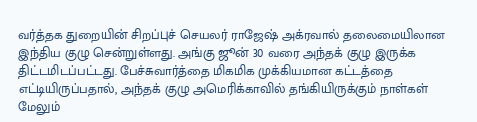வர்த்தக துறையின் சிறப்புச் செயலர் ராஜேஷ் அக்ரவால் தலைமையிலான இந்திய குழு சென்றுள்ளது. அங்கு ஜூன் 30 வரை அந்தக் குழு இருக்க திட்டமிடப்பட்டது. பேச்சுவார்த்தை மிகமிக முக்கியமான கட்டத்தை எட்டியிருப்பதால், அந்தக் குழு அமெரிக்காவில் தங்கியிருக்கும் நாள்கள் மேலும்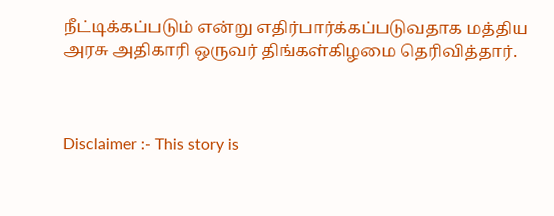நீட்டிக்கப்படும் என்று எதிர்பார்க்கப்படுவதாக மத்திய அரசு அதிகாரி ஒருவர் திங்கள்கிழமை தெரிவித்தார்.



Disclaimer :- This story is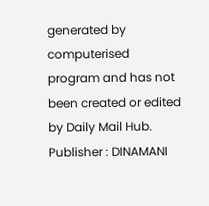generated by computerised program and has not been created or edited by Daily Mail Hub. Publisher : DINAMANI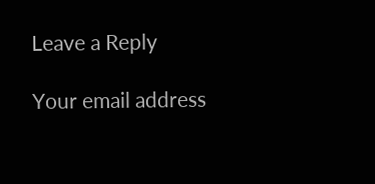Leave a Reply

Your email address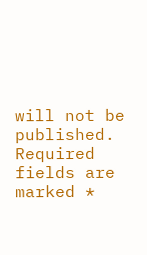will not be published. Required fields are marked *